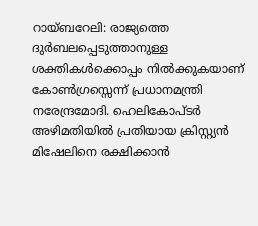റായ്ബറേലി: രാജ്യത്തെ ദുർബലപ്പെടുത്താനുള്ള ശക്തികൾക്കൊപ്പം നിൽക്കുകയാണ് കോൺഗ്രസ്സെന്ന് പ്രധാനമന്ത്രി നരേന്ദ്രമോദി. ഹെലികോപ്ടർ അഴിമതിയിൽ പ്രതിയായ ക്രിസ്റ്റ്യൻ മിഷേലിനെ രക്ഷിക്കാൻ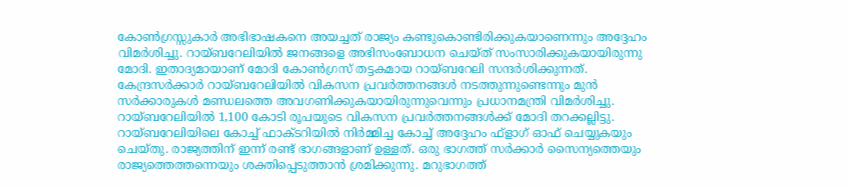കോൺഗ്രസ്സുകാർ അഭിഭാഷകനെ അയച്ചത് രാജ്യം കണ്ടുകൊണ്ടിരിക്കുകയാണെന്നും അദ്ദേഹം വിമർശിച്ചു. റായ്ബറേലിയിൽ ജനങ്ങളെ അഭിസംബോധന ചെയ്ത് സംസാരിക്കുകയായിരുന്നു മോദി. ഇതാദ്യമായാണ് മോദി കോൺഗ്രസ് തട്ടകമായ റായ്ബറേലി സന്ദർശിക്കുന്നത്. കേന്ദ്രസർക്കാർ റായ്ബറേലിയിൽ വികസന പ്രവർത്തനങ്ങൾ നടത്തുന്നുണ്ടെന്നും മുൻ സർക്കാരുകൾ മണ്ഡലത്തെ അവഗണിക്കുകയായിരുന്നുവെന്നും പ്രധാനമന്ത്രി വിമർശിച്ചു. റായ്ബറേലിയിൽ 1,100 കോടി രൂപയുടെ വികസന പ്രവർത്തനങ്ങൾക്ക് മോദി തറക്കല്ലിട്ടു. റായ്ബറേലിയിലെ കോച്ച് ഫാക്ടറിയിൽ നിർമ്മിച്ച കോച്ച് അദ്ദേഹം ഫ്ളാഗ് ഓഫ് ചെയ്യുകയും ചെയ്തു. രാജ്യത്തിന് ഇന്ന് രണ്ട് ഭാഗങ്ങളാണ് ഉള്ളത്. ഒരു ഭാഗത്ത് സർക്കാർ സൈന്യത്തെയും രാജ്യത്തെത്തന്നെയും ശക്തിപ്പെടുത്താൻ ശ്രമിക്കുന്നു. മറുഭാഗത്ത്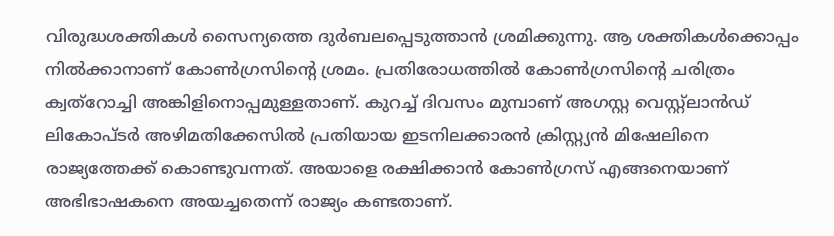വിരുദ്ധശക്തികൾ സൈന്യത്തെ ദുർബലപ്പെടുത്താൻ ശ്രമിക്കുന്നു. ആ ശക്തികൾക്കൊപ്പം നിൽക്കാനാണ് കോൺഗ്രസിന്റെ ശ്രമം. പ്രതിരോധത്തിൽ കോൺഗ്രസിന്റെ ചരിത്രം ക്വത്റോച്ചി അങ്കിളിനൊപ്പമുള്ളതാണ്. കുറച്ച് ദിവസം മുമ്പാണ് അഗസ്റ്റ വെസ്റ്റ്ലാൻഡ് ലികോപ്ടർ അഴിമതിക്കേസിൽ പ്രതിയായ ഇടനിലക്കാരൻ ക്രിസ്റ്റ്യൻ മിഷേലിനെ രാജ്യത്തേക്ക് കൊണ്ടുവന്നത്. അയാളെ രക്ഷിക്കാൻ കോൺഗ്രസ് എങ്ങനെയാണ് അഭിഭാഷകനെ അയച്ചതെന്ന് രാജ്യം കണ്ടതാണ്.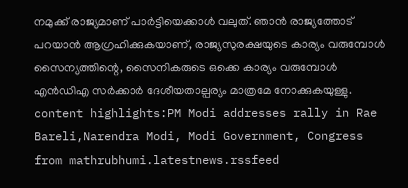നമുക്ക് രാജ്യമാണ് പാർട്ടിയെക്കാൾ വലുത്. ഞാൻ രാജ്യത്തോട് പറയാൻ ആഗ്രഹിക്കുകയാണ്, രാജ്യസുരക്ഷയുടെ കാര്യം വരുമ്പോൾ സൈന്യത്തിന്റെ, സൈനികരുടെ ഒക്കെ കാര്യം വരുമ്പോൾ എൻഡിഎ സർക്കാർ ദേശീയതാല്പര്യം മാത്രമേ നോക്കുകയുള്ളു. content highlights:PM Modi addresses rally in Rae Bareli,Narendra Modi, Modi Government, Congress
from mathrubhumi.latestnews.rssfeed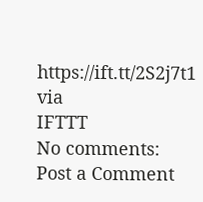https://ift.tt/2S2j7t1
via
IFTTT
No comments:
Post a Comment